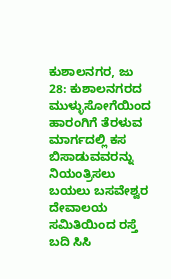ಕುಶಾಲನಗರ, ಜು 28: ಕುಶಾಲನಗರದ ಮುಳ್ಳುಸೋಗೆಯಿಂದ ಹಾರಂಗಿಗೆ ತೆರಳುವ ಮಾರ್ಗದಲ್ಲಿ ಕಸ ಬಿಸಾಡುವವರನ್ನು ನಿಯಂತ್ರಿಸಲು ಬಯಲು ಬಸವೇಶ್ವರ ದೇವಾಲಯ ಸಮಿತಿಯಿಂದ ರಸ್ತೆ ಬದಿ ಸಿಸಿ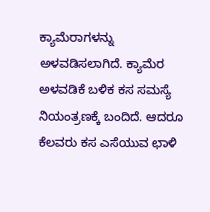ಕ್ಯಾಮೆರಾಗಳನ್ನು ಅಳವಡಿಸಲಾಗಿದೆ. ಕ್ಯಾಮೆರ ಅಳವಡಿಕೆ ಬಳಿಕ ಕಸ ಸಮಸ್ಯೆ ನಿಯಂತ್ರಣಕ್ಕೆ ಬಂದಿದೆ. ಆದರೂ ಕೆಲವರು ಕಸ ಎಸೆಯುವ ಛಾಳಿ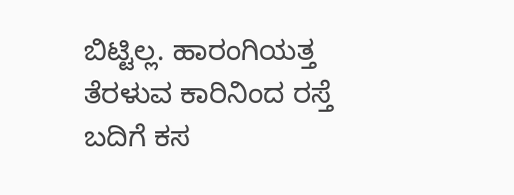ಬಿಟ್ಟಿಲ್ಲ. ಹಾರಂಗಿಯತ್ತ ತೆರಳುವ ಕಾರಿನಿಂದ ರಸ್ತೆ ಬದಿಗೆ ಕಸ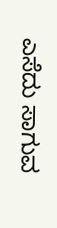ಎಸೆದು ಸಾಗುವ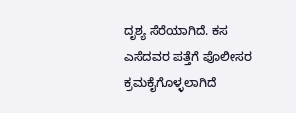ದೃಶ್ಯ ಸೆರೆಯಾಗಿದೆ. ಕಸ ಎಸೆದವರ ಪತ್ತೆಗೆ ಪೊಲೀಸರ ಕ್ರಮಕೈಗೊಳ್ಳಲಾಗಿದೆ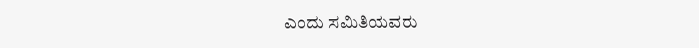ಎಂದು ಸಮಿತಿಯವರು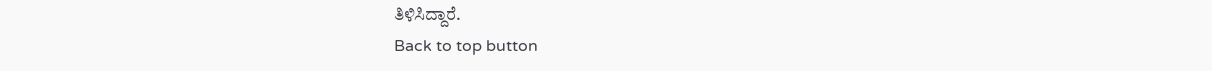ತಿಳಿಸಿದ್ದಾರೆ.
Back to top button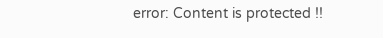error: Content is protected !!